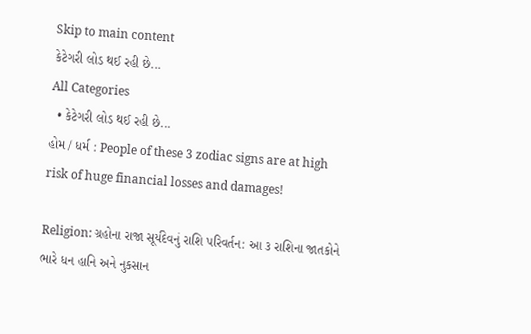Skip to main content
કેટેગરી લોડ થઈ રહી છે...
All Categories
  • કેટેગરી લોડ થઈ રહી છે...
હોમ / ધર્મ : People of these 3 zodiac signs are at high risk of huge financial losses and damages!

Religion: ગ્રહોના રાજા સૂર્યદેવનું રાશિ પરિવર્તન: આ ૩ રાશિના જાતકોને ભારે ધન હાનિ અને નુકસાન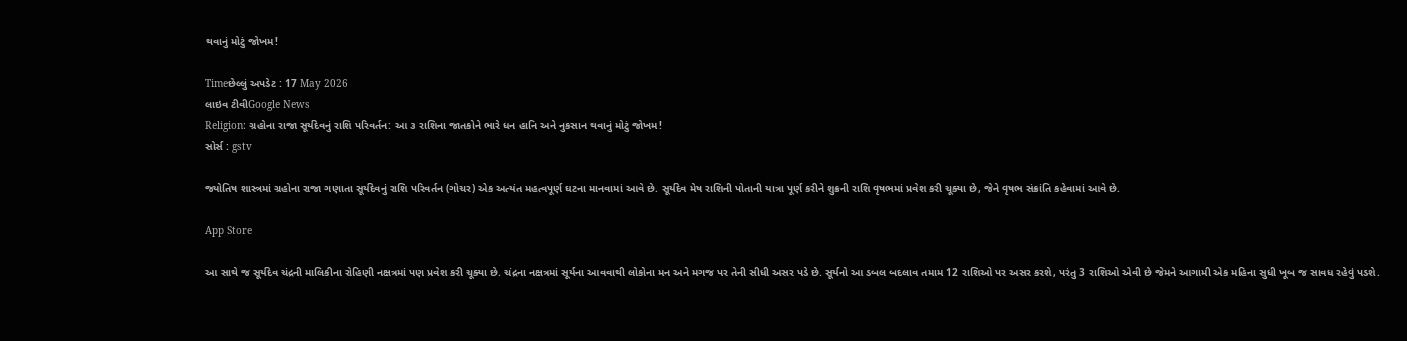થવાનું મોટું જોખમ!

Timeછેલ્લું અપડેટ : 17 May 2026
લાઇવ ટીવીGoogle News
Religion: ગ્રહોના રાજા સૂર્યદેવનું રાશિ પરિવર્તન: આ ૩ રાશિના જાતકોને ભારે ધન હાનિ અને નુકસાન થવાનું મોટું જોખમ!
સોર્સ : gstv

જ્યોતિષ શાસ્ત્રમાં ગ્રહોના રાજા ગણાતા સૂર્યદેવનું રાશિ પરિવર્તન (ગોચર) એક અત્યંત મહત્વપૂર્ણ ઘટના માનવામાં આવે છે. સૂર્યદેવ મેષ રાશિની પોતાની યાત્રા પૂર્ણ કરીને શુક્રની રાશિ વૃષભમાં પ્રવેશ કરી ચૂક્યા છે, જેને વૃષભ સંક્રાંતિ કહેવામાં આવે છે.

App Store

આ સાથે જ સૂર્યદેવ ચંદ્રની માલિકીના રોહિણી નક્ષત્રમાં પણ પ્રવેશ કરી ચૂક્યા છે. ચંદ્રના નક્ષત્રમાં સૂર્યના આવવાથી લોકોના મન અને મગજ પર તેની સીધી અસર પડે છે. સૂર્યનો આ ડબલ બદલાવ તમામ 12 રાશિઓ પર અસર કરશે, પરંતુ 3 રાશિઓ એવી છે જેમને આગામી એક મહિના સુધી ખૂબ જ સાવધ રહેવું પડશે.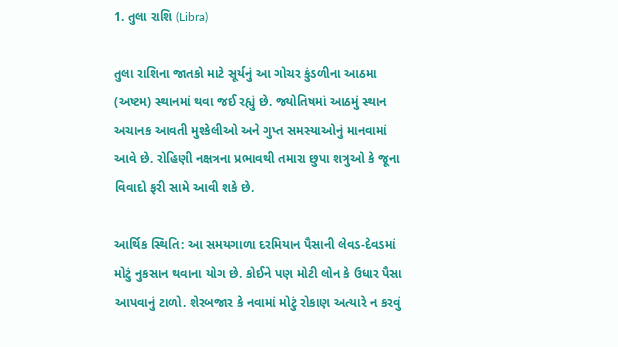1. તુલા રાશિ (Libra)

તુલા રાશિના જાતકો માટે સૂર્યનું આ ગોચર કુંડળીના આઠમા (અષ્ટમ) સ્થાનમાં થવા જઈ રહ્યું છે. જ્યોતિષમાં આઠમું સ્થાન અચાનક આવતી મુશ્કેલીઓ અને ગુપ્ત સમસ્યાઓનું માનવામાં આવે છે. રોહિણી નક્ષત્રના પ્રભાવથી તમારા છુપા શત્રુઓ કે જૂના વિવાદો ફરી સામે આવી શકે છે.

આર્થિક સ્થિતિ: આ સમયગાળા દરમિયાન પૈસાની લેવડ-દેવડમાં મોટું નુકસાન થવાના યોગ છે. કોઈને પણ મોટી લોન કે ઉધાર પૈસા આપવાનું ટાળો. શેરબજાર કે નવામાં મોટું રોકાણ અત્યારે ન કરવું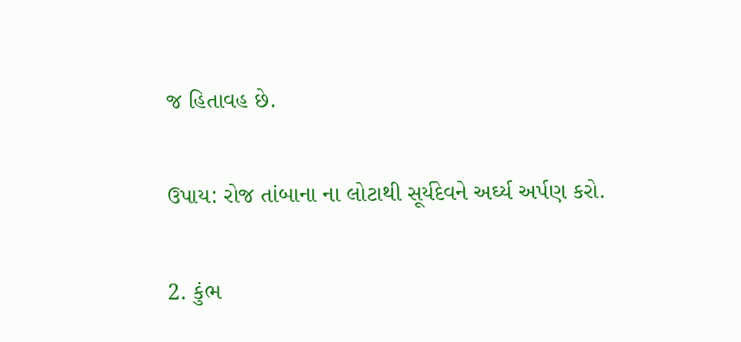જ હિતાવહ છે.

ઉપાય: રોજ તાંબાના ના લોટાથી સૂર્યદેવને અર્ઘ્ય અર્પણ કરો.

2. કુંભ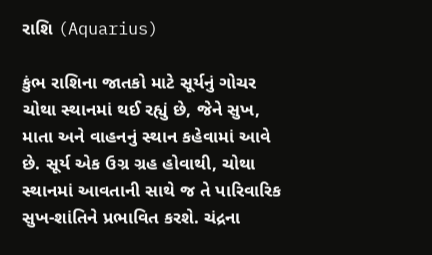રાશિ (Aquarius)

કુંભ રાશિના જાતકો માટે સૂર્યનું ગોચર ચોથા સ્થાનમાં થઈ રહ્યું છે, જેને સુખ, માતા અને વાહનનું સ્થાન કહેવામાં આવે છે. સૂર્ય એક ઉગ્ર ગ્રહ હોવાથી, ચોથા સ્થાનમાં આવતાની સાથે જ તે પારિવારિક સુખ-શાંતિને પ્રભાવિત કરશે. ચંદ્રના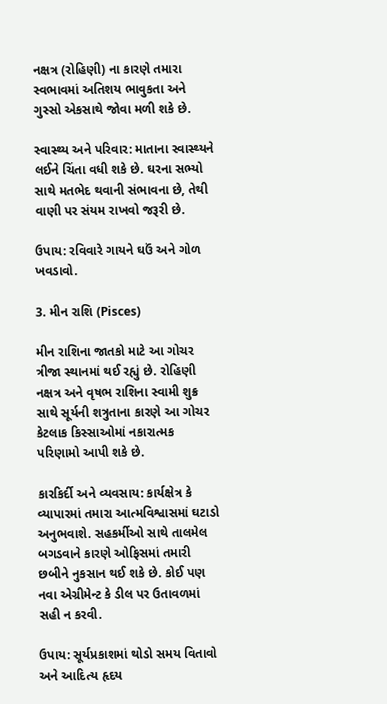નક્ષત્ર (રોહિણી) ના કારણે તમારા સ્વભાવમાં અતિશય ભાવુકતા અને ગુસ્સો એકસાથે જોવા મળી શકે છે.

સ્વાસ્થ્ય અને પરિવાર: માતાના સ્વાસ્થ્યને લઈને ચિંતા વધી શકે છે. ઘરના સભ્યો સાથે મતભેદ થવાની સંભાવના છે, તેથી વાણી પર સંયમ રાખવો જરૂરી છે.

ઉપાય: રવિવારે ગાયને ઘઉં અને ગોળ ખવડાવો.

3. મીન રાશિ (Pisces)

મીન રાશિના જાતકો માટે આ ગોચર ત્રીજા સ્થાનમાં થઈ રહ્યું છે. રોહિણી નક્ષત્ર અને વૃષભ રાશિના સ્વામી શુક્ર સાથે સૂર્યની શત્રુતાના કારણે આ ગોચર કેટલાક કિસ્સાઓમાં નકારાત્મક પરિણામો આપી શકે છે.

કારકિર્દી અને વ્યવસાય: કાર્યક્ષેત્ર કે વ્યાપારમાં તમારા આત્મવિશ્વાસમાં ઘટાડો અનુભવાશે. સહકર્મીઓ સાથે તાલમેલ બગડવાને કારણે ઓફિસમાં તમારી છબીને નુકસાન થઈ શકે છે. કોઈ પણ નવા એગ્રીમેન્ટ કે ડીલ પર ઉતાવળમાં સહી ન કરવી.

ઉપાય: સૂર્યપ્રકાશમાં થોડો સમય વિતાવો અને આદિત્ય હૃદય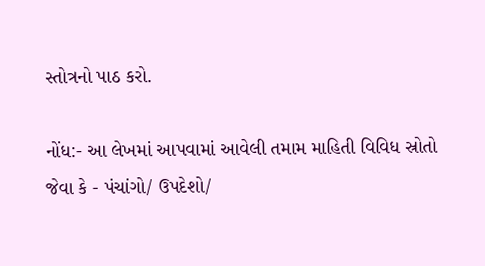સ્તોત્રનો પાઠ કરો.

નોંધ:- આ લેખમાં આપવામાં આવેલી તમામ માહિતી વિવિધ સ્રોતો જેવા કે - પંચાંગો/ ઉપદેશો/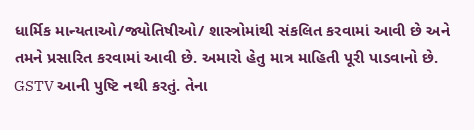ધાર્મિક માન્યતાઓ/જ્યોતિષીઓ/ શાસ્ત્રોમાંથી સંકલિત કરવામાં આવી છે અને તમને પ્રસારિત કરવામાં આવી છે. અમારો હેતુ માત્ર માહિતી પૂરી પાડવાનો છે. GSTV આની પુષ્ટિ નથી કરતું. તેના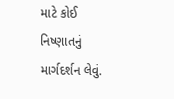માટે કોઈ નિષ્ણાતનું માર્ગદર્શન લેવું.